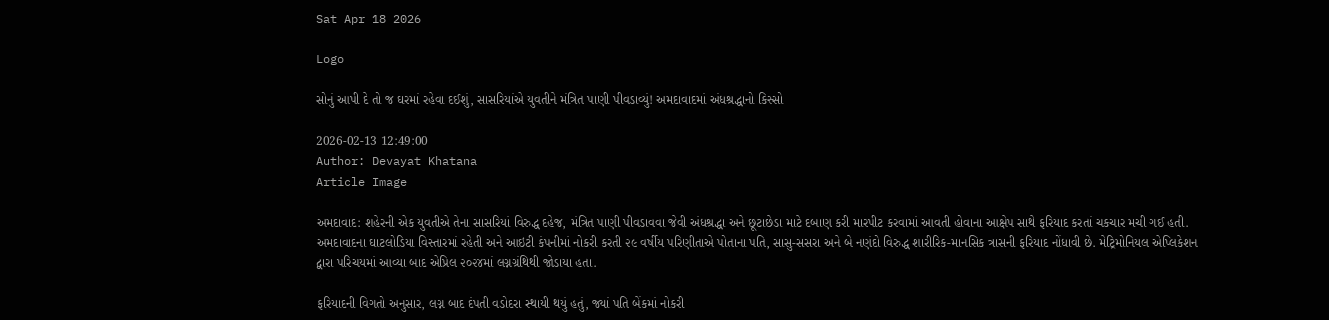Sat Apr 18 2026

Logo

સોનું આપી દે તો જ ઘરમાં રહેવા દઈશું, સાસરિયાંએ યુવતીને મંત્રિત પાણી પીવડાવ્યું! અમદાવાદમાં અંધશ્રદ્ધાનો કિસ્સો

2026-02-13 12:49:00
Author: Devayat Khatana
Article Image

અમદાવાદ: શહેરની એક યુવતીએ તેના સાસરિયાં વિરુદ્ધ દહેજ, મંત્રિત પાણી પીવડાવવા જેવી અંધશ્રદ્ધા અને છૂટાછેડા માટે દબાણ કરી મારપીટ કરવામાં આવતી હોવાના આક્ષેપ સાથે ફરિયાદ કરતાં ચકચાર મચી ગઈ હતી. અમદાવાદના ઘાટલોડિયા વિસ્તારમાં રહેતી અને આઇટી કંપનીમાં નોકરી કરતી ૨૯ વર્ષીય પરિણીતાએ પોતાના પતિ, સાસુ-સસરા અને બે નણંદો વિરુદ્ધ શારીરિક-માનસિક ત્રાસની ફરિયાદ નોંધાવી છે. મેટ્રિમોનિયલ એપ્લિકેશન દ્વારા પરિચયમાં આવ્યા બાદ એપ્રિલ ૨૦૨૪માં લગ્નગ્રંથિથી જોડાયા હતા.

ફરિયાદની વિગતો અનુસાર, લગ્ન બાદ દંપતી વડોદરા સ્થાયી થયું હતું, જ્યાં પતિ બેંકમાં નોકરી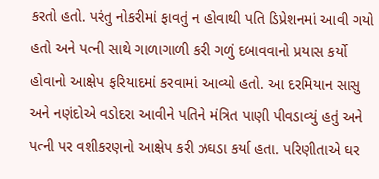કરતો હતો. પરંતુ નોકરીમાં ફાવતું ન હોવાથી પતિ ડિપ્રેશનમાં આવી ગયો હતો અને પત્ની સાથે ગાળાગાળી કરી ગળું દબાવવાનો પ્રયાસ કર્યો હોવાનો આક્ષેપ ફરિયાદમાં કરવામાં આવ્યો હતો. આ દરમિયાન સાસુ અને નણંદોએ વડોદરા આવીને પતિને મંત્રિત પાણી પીવડાવ્યું હતું અને પત્ની પર વશીકરણનો આક્ષેપ કરી ઝઘડા કર્યા હતા. પરિણીતાએ ઘર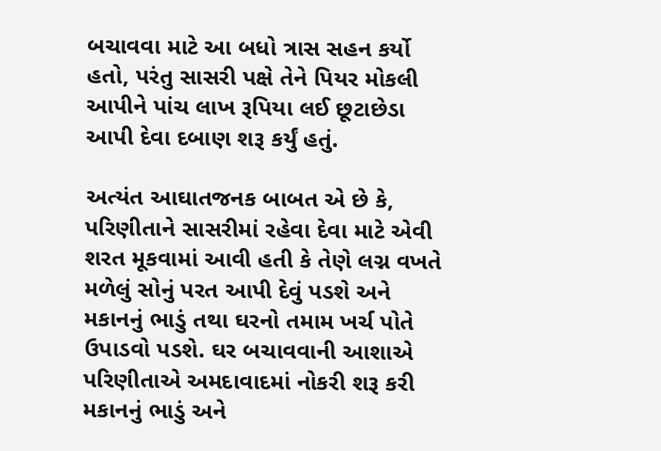બચાવવા માટે આ બધો ત્રાસ સહન કર્યો હતો, પરંતુ સાસરી પક્ષે તેને પિયર મોકલી આપીને પાંચ લાખ રૂપિયા લઈ છૂટાછેડા આપી દેવા દબાણ શરૂ કર્યું હતું.

અત્યંત આઘાતજનક બાબત એ છે કે, પરિણીતાને સાસરીમાં રહેવા દેવા માટે એવી શરત મૂકવામાં આવી હતી કે તેણે લગ્ન વખતે મળેલું સોનું પરત આપી દેવું પડશે અને મકાનનું ભાડું તથા ઘરનો તમામ ખર્ચ પોતે ઉપાડવો પડશે. ઘર બચાવવાની આશાએ પરિણીતાએ અમદાવાદમાં નોકરી શરૂ કરી મકાનનું ભાડું અને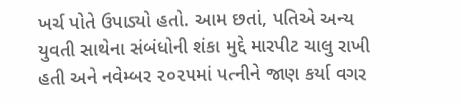ખર્ચ પોતે ઉપાડ્યો હતો. આમ છતાં, પતિએ અન્ય યુવતી સાથેના સંબંધોની શંકા મુદ્દે મારપીટ ચાલુ રાખી હતી અને નવેમ્બર ૨૦૨૫માં પત્નીને જાણ કર્યા વગર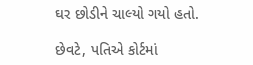ઘર છોડીને ચાલ્યો ગયો હતો.

છેવટે, પતિએ કોર્ટમાં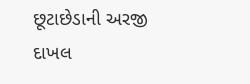છૂટાછેડાની અરજી દાખલ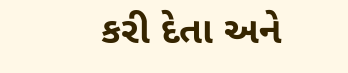કરી દેતા અને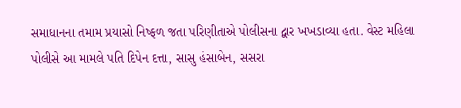સમાધાનના તમામ પ્રયાસો નિષ્ફળ જતા પરિણીતાએ પોલીસના દ્વાર ખખડાવ્યા હતા. વેસ્ટ મહિલા પોલીસે આ મામલે પતિ દિપેન દત્તા, સાસુ હંસાબેન, સસરા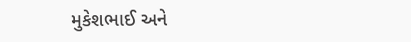મુકેશભાઈ અને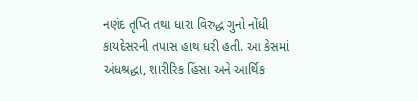નણંદ તૃપ્તિ તથા ધારા વિરુદ્ધ ગુનો નોંધી કાયદેસરની તપાસ હાથ ધરી હતી. આ કેસમાં અંધશ્રદ્ધા, શારીરિક હિંસા અને આર્થિક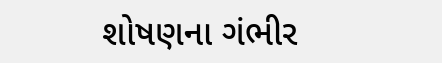શોષણના ગંભીર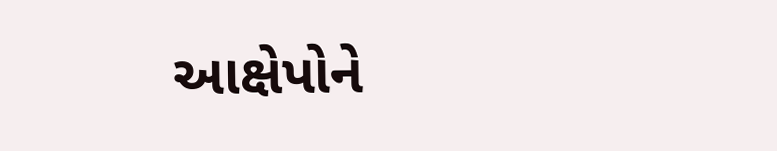આક્ષેપોને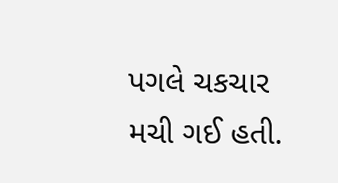પગલે ચકચાર મચી ગઈ હતી.